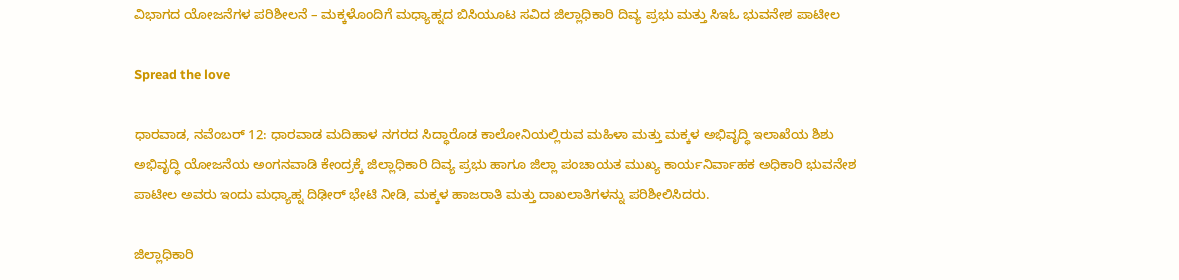ವಿಭಾಗದ ಯೋಜನೆಗಳ ಪರಿಶೀಲನೆ – ಮಕ್ಕಳೊಂದಿಗೆ ಮಧ್ಯಾಹ್ನದ ಬಿಸಿಯೂಟ ಸವಿದ ಜಿಲ್ಲಾಧಿಕಾರಿ ದಿವ್ಯ ಪ್ರಭು ಮತ್ತು ಸಿಇಓ ಭುವನೇಶ ಪಾಟೀಲ

Spread the love

ಧಾರವಾಡ, ನವೆಂಬರ್ 12: ಧಾರವಾಡ ಮದಿಹಾಳ ನಗರದ ಸಿದ್ಧಾರೊಡ ಕಾಲೋನಿಯಲ್ಲಿರುವ ಮಹಿಳಾ ಮತ್ತು ಮಕ್ಕಳ ಅಭಿವೃದ್ಧಿ ಇಲಾಖೆಯ ಶಿಶು ಅಭಿವೃದ್ಧಿ ಯೋಜನೆಯ ಅಂಗನವಾಡಿ ಕೇಂದ್ರಕ್ಕೆ ಜಿಲ್ಲಾಧಿಕಾರಿ ದಿವ್ಯ ಪ್ರಭು ಹಾಗೂ ಜಿಲ್ಲಾ ಪಂಚಾಯತ ಮುಖ್ಯ ಕಾರ್ಯನಿರ್ವಾಹಕ ಅಧಿಕಾರಿ ಭುವನೇಶ ಪಾಟೀಲ ಅವರು ಇಂದು ಮಧ್ಯಾಹ್ನ ದಿಢೀರ್ ಭೇಟಿ ನೀಡಿ, ಮಕ್ಕಳ ಹಾಜರಾತಿ ಮತ್ತು ದಾಖಲಾತಿಗಳನ್ನು ಪರಿಶೀಲಿಸಿದರು.

ಜಿಲ್ಲಾಧಿಕಾರಿ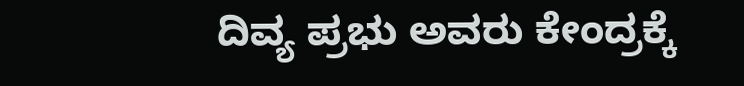ದಿವ್ಯ ಪ್ರಭು ಅವರು ಕೇಂದ್ರಕ್ಕೆ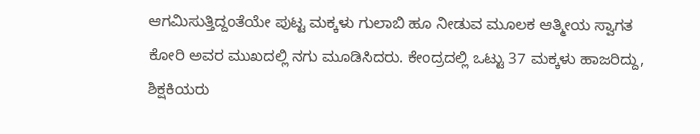ಆಗಮಿಸುತ್ತಿದ್ದಂತೆಯೇ ಪುಟ್ಟ ಮಕ್ಕಳು ಗುಲಾಬಿ ಹೂ ನೀಡುವ ಮೂಲಕ ಆತ್ಮೀಯ ಸ್ವಾಗತ ಕೋರಿ ಅವರ ಮುಖದಲ್ಲಿ ನಗು ಮೂಡಿಸಿದರು. ಕೇಂದ್ರದಲ್ಲಿ ಒಟ್ಟು 37 ಮಕ್ಕಳು ಹಾಜರಿದ್ದು, ಶಿಕ್ಷಕಿಯರು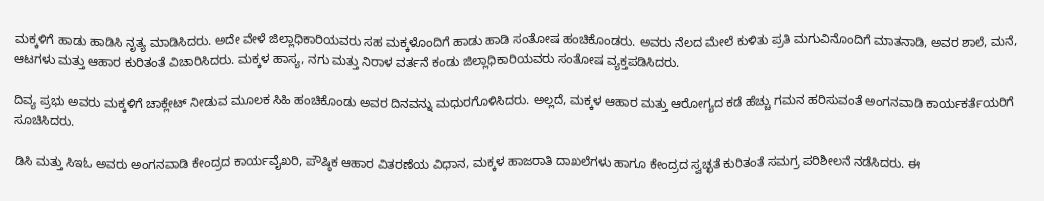ಮಕ್ಕಳಿಗೆ ಹಾಡು ಹಾಡಿಸಿ ನೃತ್ಯ ಮಾಡಿಸಿದರು. ಅದೇ ವೇಳೆ ಜಿಲ್ಲಾಧಿಕಾರಿಯವರು ಸಹ ಮಕ್ಕಳೊಂದಿಗೆ ಹಾಡು ಹಾಡಿ ಸಂತೋಷ ಹಂಚಿಕೊಂಡರು. ಅವರು ನೆಲದ ಮೇಲೆ ಕುಳಿತು ಪ್ರತಿ ಮಗುವಿನೊಂದಿಗೆ ಮಾತನಾಡಿ, ಅವರ ಶಾಲೆ, ಮನೆ, ಆಟಗಳು ಮತ್ತು ಆಹಾರ ಕುರಿತಂತೆ ವಿಚಾರಿಸಿದರು. ಮಕ್ಕಳ ಹಾಸ್ಯ, ನಗು ಮತ್ತು ನಿರಾಳ ವರ್ತನೆ ಕಂಡು ಜಿಲ್ಲಾಧಿಕಾರಿಯವರು ಸಂತೋಷ ವ್ಯಕ್ತಪಡಿಸಿದರು.

ದಿವ್ಯ ಪ್ರಭು ಅವರು ಮಕ್ಕಳಿಗೆ ಚಾಕ್ಲೇಟ್ ನೀಡುವ ಮೂಲಕ ಸಿಹಿ ಹಂಚಿಕೊಂಡು ಅವರ ದಿನವನ್ನು ಮಧುರಗೊಳಿಸಿದರು. ಅಲ್ಲದೆ, ಮಕ್ಕಳ ಆಹಾರ ಮತ್ತು ಆರೋಗ್ಯದ ಕಡೆ ಹೆಚ್ಚು ಗಮನ ಹರಿಸುವಂತೆ ಅಂಗನವಾಡಿ ಕಾರ್ಯಕರ್ತೆಯರಿಗೆ ಸೂಚಿಸಿದರು.

ಡಿಸಿ ಮತ್ತು ಸಿಇಓ ಅವರು ಅಂಗನವಾಡಿ ಕೇಂದ್ರದ ಕಾರ್ಯವೈಖರಿ, ಪೌಷ್ಠಿಕ ಆಹಾರ ವಿತರಣೆಯ ವಿಧಾನ, ಮಕ್ಕಳ ಹಾಜರಾತಿ ದಾಖಲೆಗಳು ಹಾಗೂ ಕೇಂದ್ರದ ಸ್ವಚ್ಛತೆ ಕುರಿತಂತೆ ಸಮಗ್ರ ಪರಿಶೀಲನೆ ನಡೆಸಿದರು. ಈ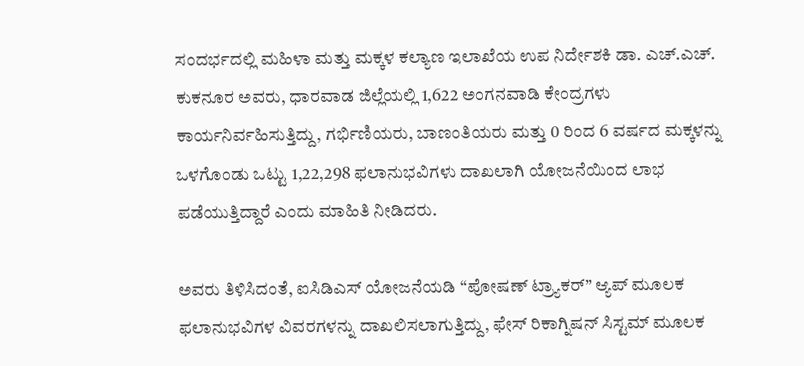ಸಂದರ್ಭದಲ್ಲಿ ಮಹಿಳಾ ಮತ್ತು ಮಕ್ಕಳ ಕಲ್ಯಾಣ ಇಲಾಖೆಯ ಉಪ ನಿರ್ದೇಶಕಿ ಡಾ. ಎಚ್.ಎಚ್. ಕುಕನೂರ ಅವರು, ಧಾರವಾಡ ಜಿಲ್ಲೆಯಲ್ಲಿ 1,622 ಅಂಗನವಾಡಿ ಕೇಂದ್ರಗಳು ಕಾರ್ಯನಿರ್ವಹಿಸುತ್ತಿದ್ದು, ಗರ್ಭಿಣಿಯರು, ಬಾಣಂತಿಯರು ಮತ್ತು 0 ರಿಂದ 6 ವರ್ಷದ ಮಕ್ಕಳನ್ನು ಒಳಗೊಂಡು ಒಟ್ಟು 1,22,298 ಫಲಾನುಭವಿಗಳು ದಾಖಲಾಗಿ ಯೋಜನೆಯಿಂದ ಲಾಭ ಪಡೆಯುತ್ತಿದ್ದಾರೆ ಎಂದು ಮಾಹಿತಿ ನೀಡಿದರು.

ಅವರು ತಿಳಿಸಿದಂತೆ, ಐಸಿಡಿಎಸ್ ಯೋಜನೆಯಡಿ “ಪೋಷಣ್ ಟ್ರ್ಯಾಕರ್” ಆ್ಯಪ್ ಮೂಲಕ ಫಲಾನುಭವಿಗಳ ವಿವರಗಳನ್ನು ದಾಖಲಿಸಲಾಗುತ್ತಿದ್ದು, ಫೇಸ್ ರಿಕಾಗ್ನಿಷನ್ ಸಿಸ್ಟಮ್ ಮೂಲಕ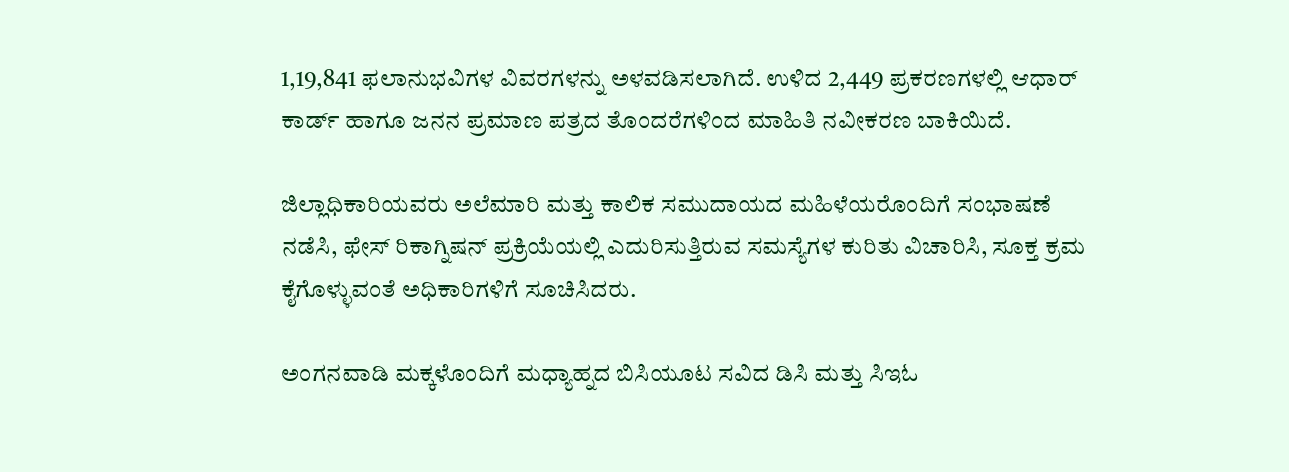1,19,841 ಫಲಾನುಭವಿಗಳ ವಿವರಗಳನ್ನು ಅಳವಡಿಸಲಾಗಿದೆ. ಉಳಿದ 2,449 ಪ್ರಕರಣಗಳಲ್ಲಿ ಆಧಾರ್ ಕಾರ್ಡ್ ಹಾಗೂ ಜನನ ಪ್ರಮಾಣ ಪತ್ರದ ತೊಂದರೆಗಳಿಂದ ಮಾಹಿತಿ ನವೀಕರಣ ಬಾಕಿಯಿದೆ.

ಜಿಲ್ಲಾಧಿಕಾರಿಯವರು ಅಲೆಮಾರಿ ಮತ್ತು ಕಾಲಿಕ ಸಮುದಾಯದ ಮಹಿಳೆಯರೊಂದಿಗೆ ಸಂಭಾಷಣೆ ನಡೆಸಿ, ಫೇಸ್ ರಿಕಾಗ್ನಿಷನ್ ಪ್ರಕ್ರಿಯೆಯಲ್ಲಿ ಎದುರಿಸುತ್ತಿರುವ ಸಮಸ್ಯೆಗಳ ಕುರಿತು ವಿಚಾರಿಸಿ, ಸೂಕ್ತ ಕ್ರಮ ಕೈಗೊಳ್ಳುವಂತೆ ಅಧಿಕಾರಿಗಳಿಗೆ ಸೂಚಿಸಿದರು.

ಅಂಗನವಾಡಿ ಮಕ್ಕಳೊಂದಿಗೆ ಮಧ್ಯಾಹ್ನದ ಬಿಸಿಯೂಟ ಸವಿದ ಡಿಸಿ ಮತ್ತು ಸಿಇಓ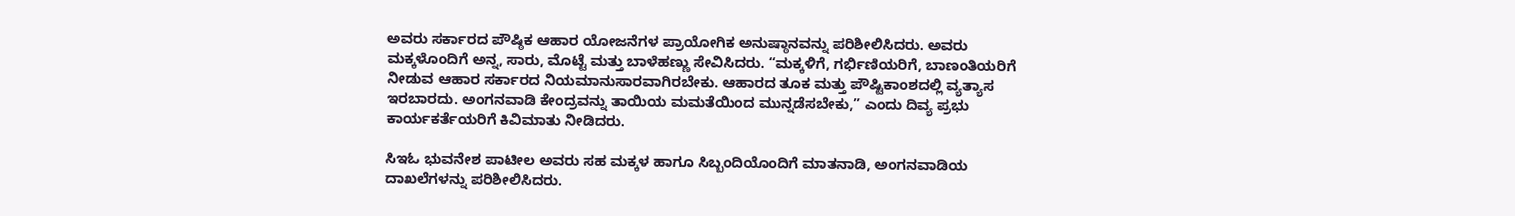ಅವರು ಸರ್ಕಾರದ ಪೌಷ್ಠಿಕ ಆಹಾರ ಯೋಜನೆಗಳ ಪ್ರಾಯೋಗಿಕ ಅನುಷ್ಠಾನವನ್ನು ಪರಿಶೀಲಿಸಿದರು. ಅವರು ಮಕ್ಕಳೊಂದಿಗೆ ಅನ್ನ, ಸಾರು, ಮೊಟ್ಟೆ ಮತ್ತು ಬಾಳೆಹಣ್ಣು ಸೇವಿಸಿದರು. “ಮಕ್ಕಳಿಗೆ, ಗರ್ಭಿಣಿಯರಿಗೆ, ಬಾಣಂತಿಯರಿಗೆ ನೀಡುವ ಆಹಾರ ಸರ್ಕಾರದ ನಿಯಮಾನುಸಾರವಾಗಿರಬೇಕು. ಆಹಾರದ ತೂಕ ಮತ್ತು ಪೌಷ್ಟಿಕಾಂಶದಲ್ಲಿ ವ್ಯತ್ಯಾಸ ಇರಬಾರದು. ಅಂಗನವಾಡಿ ಕೇಂದ್ರವನ್ನು ತಾಯಿಯ ಮಮತೆಯಿಂದ ಮುನ್ನಡೆಸಬೇಕು,” ಎಂದು ದಿವ್ಯ ಪ್ರಭು ಕಾರ್ಯಕರ್ತೆಯರಿಗೆ ಕಿವಿಮಾತು ನೀಡಿದರು.

ಸಿಇಓ ಭುವನೇಶ ಪಾಟೀಲ ಅವರು ಸಹ ಮಕ್ಕಳ ಹಾಗೂ ಸಿಬ್ಬಂದಿಯೊಂದಿಗೆ ಮಾತನಾಡಿ, ಅಂಗನವಾಡಿಯ ದಾಖಲೆಗಳನ್ನು ಪರಿಶೀಲಿಸಿದರು.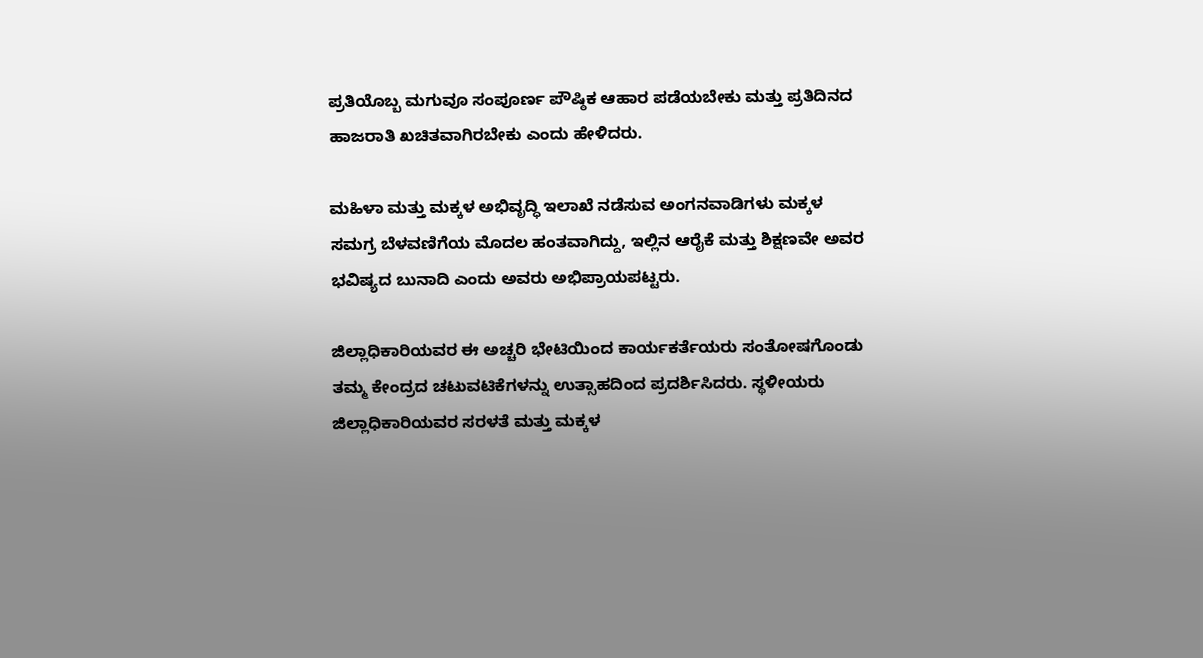ಪ್ರತಿಯೊಬ್ಬ ಮಗುವೂ ಸಂಪೂರ್ಣ ಪೌಷ್ಠಿಕ ಆಹಾರ ಪಡೆಯಬೇಕು ಮತ್ತು ಪ್ರತಿದಿನದ ಹಾಜರಾತಿ ಖಚಿತವಾಗಿರಬೇಕು ಎಂದು ಹೇಳಿದರು.

ಮಹಿಳಾ ಮತ್ತು ಮಕ್ಕಳ ಅಭಿವೃದ್ಧಿ ಇಲಾಖೆ ನಡೆಸುವ ಅಂಗನವಾಡಿಗಳು ಮಕ್ಕಳ ಸಮಗ್ರ ಬೆಳವಣಿಗೆಯ ಮೊದಲ ಹಂತವಾಗಿದ್ದು, ಇಲ್ಲಿನ ಆರೈಕೆ ಮತ್ತು ಶಿಕ್ಷಣವೇ ಅವರ ಭವಿಷ್ಯದ ಬುನಾದಿ ಎಂದು ಅವರು ಅಭಿಪ್ರಾಯಪಟ್ಟರು.

ಜಿಲ್ಲಾಧಿಕಾರಿಯವರ ಈ ಅಚ್ಚರಿ ಭೇಟಿಯಿಂದ ಕಾರ್ಯಕರ್ತೆಯರು ಸಂತೋಷಗೊಂಡು ತಮ್ಮ ಕೇಂದ್ರದ ಚಟುವಟಿಕೆಗಳನ್ನು ಉತ್ಸಾಹದಿಂದ ಪ್ರದರ್ಶಿಸಿದರು. ಸ್ಥಳೀಯರು ಜಿಲ್ಲಾಧಿಕಾರಿಯವರ ಸರಳತೆ ಮತ್ತು ಮಕ್ಕಳ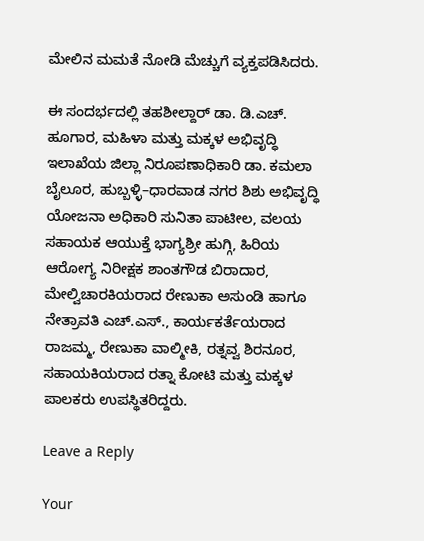ಮೇಲಿನ ಮಮತೆ ನೋಡಿ ಮೆಚ್ಚುಗೆ ವ್ಯಕ್ತಪಡಿಸಿದರು.

ಈ ಸಂದರ್ಭದಲ್ಲಿ ತಹಶೀಲ್ದಾರ್ ಡಾ. ಡಿ.ಎಚ್. ಹೂಗಾರ, ಮಹಿಳಾ ಮತ್ತು ಮಕ್ಕಳ ಅಭಿವೃದ್ಧಿ ಇಲಾಖೆಯ ಜಿಲ್ಲಾ ನಿರೂಪಣಾಧಿಕಾರಿ ಡಾ. ಕಮಲಾ ಬೈಲೂರ, ಹುಬ್ಬಳ್ಳಿ–ಧಾರವಾಡ ನಗರ ಶಿಶು ಅಭಿವೃದ್ಧಿ ಯೋಜನಾ ಅಧಿಕಾರಿ ಸುನಿತಾ ಪಾಟೀಲ, ವಲಯ ಸಹಾಯಕ ಆಯುಕ್ತೆ ಭಾಗ್ಯಶ್ರೀ ಹುಗ್ಗಿ, ಹಿರಿಯ ಆರೋಗ್ಯ ನಿರೀಕ್ಷಕ ಶಾಂತಗೌಡ ಬಿರಾದಾರ, ಮೇಲ್ವಿಚಾರಕಿಯರಾದ ರೇಣುಕಾ ಅಸುಂಡಿ ಹಾಗೂ ನೇತ್ರಾವತಿ ಎಚ್.ಎಸ್., ಕಾರ್ಯಕರ್ತೆಯರಾದ ರಾಜಮ್ಮ, ರೇಣುಕಾ ವಾಲ್ಮೀಕಿ, ರತ್ನವ್ವ ಶಿರನೂರ, ಸಹಾಯಕಿಯರಾದ ರತ್ನಾ ಕೋಟಿ ಮತ್ತು ಮಕ್ಕಳ ಪಾಲಕರು ಉಪಸ್ಥಿತರಿದ್ದರು.

Leave a Reply

Your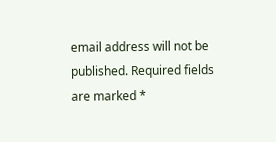email address will not be published. Required fields are marked *